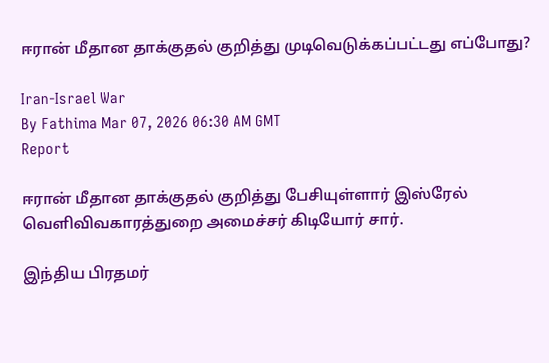ஈரான் மீதான தாக்குதல் குறித்து முடிவெடுக்கப்பட்டது எப்போது?

Iran-Israel War
By Fathima Mar 07, 2026 06:30 AM GMT
Report

ஈரான் மீதான தாக்குதல் குறித்து பேசியுள்ளார் இஸ்ரேல் வெளிவிவகாரத்துறை அமைச்சர் கிடியோர் சார்.

இந்திய பிரதமர்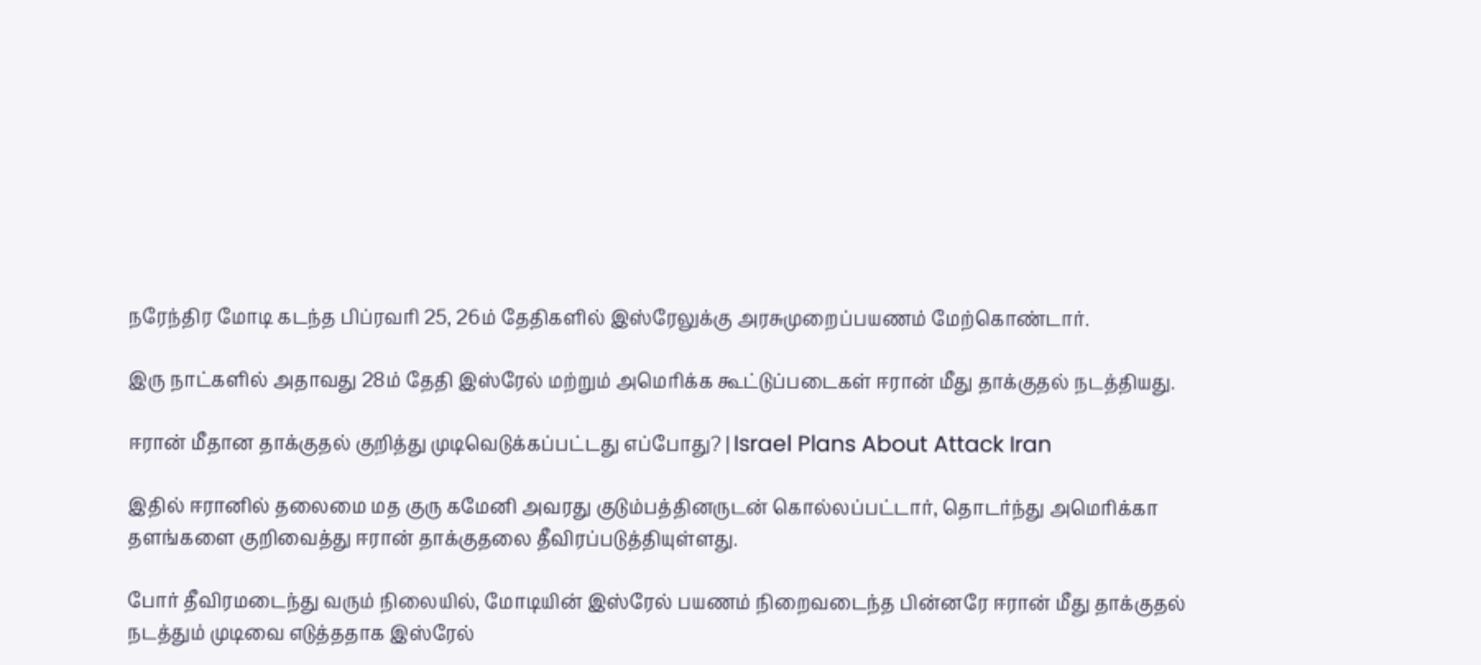நரேந்திர மோடி கடந்த பிப்ரவரி 25, 26ம் தேதிகளில் இஸ்ரேலுக்கு அரசுமுறைப்பயணம் மேற்கொண்டார்.

இரு நாட்களில் அதாவது 28ம் தேதி இஸ்ரேல் மற்றும் அமெரிக்க கூட்டுப்படைகள் ஈரான் மீது தாக்குதல் நடத்தியது.

ஈரான் மீதான தாக்குதல் குறித்து முடிவெடுக்கப்பட்டது எப்போது? | Israel Plans About Attack Iran

இதில் ஈரானில் தலைமை மத குரு கமேனி அவரது குடும்பத்தினருடன் கொல்லப்பட்டார், தொடர்ந்து அமெரிக்கா தளங்களை குறிவைத்து ஈரான் தாக்குதலை தீவிரப்படுத்தியுள்ளது.

போர் தீவிரமடைந்து வரும் நிலையில், மோடியின் இஸ்ரேல் பயணம் நிறைவடைந்த பின்னரே ஈரான் மீது தாக்குதல் நடத்தும் முடிவை எடுத்ததாக இஸ்ரேல்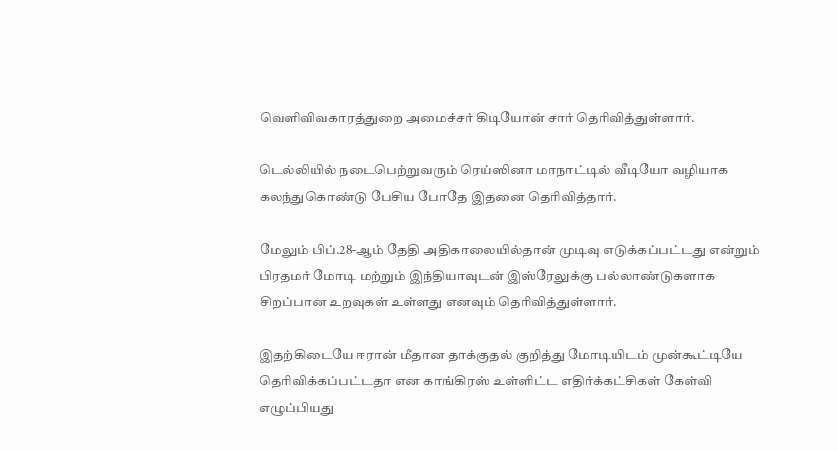வெளிவிவகாரத்துறை அமைச்சர் கிடியோன் சார் தெரிவித்துள்ளார்.

டெல்லியில் நடைபெற்றுவரும் ரெய்ஸினா மாநாட்டில் வீடியோ வழியாக கலந்துகொண்டு பேசிய போதே இதனை தெரிவித்தார்.

மேலும் பிப்.28-ஆம் தேதி அதிகாலையில்தான் முடிவு எடுக்கப்பட்டது என்றும் பிரதமர் மோடி மற்றும் இந்தியாவுடன் இஸ்ரேலுக்கு பல்லாண்டுகளாக சிறப்பான உறவுகள் உள்ளது எனவும் தெரிவித்துள்ளார்.

இதற்கிடையே ஈரான் மீதான தாக்குதல் குறித்து மோடியிடம் முன்கூட்டியே தெரிவிக்கப்பட்டதா என காங்கிரஸ் உள்ளிட்ட எதிர்க்கட்சிகள் கேள்வி எழுப்பியது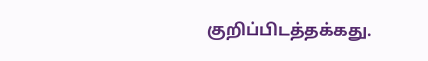குறிப்பிடத்தக்கது.